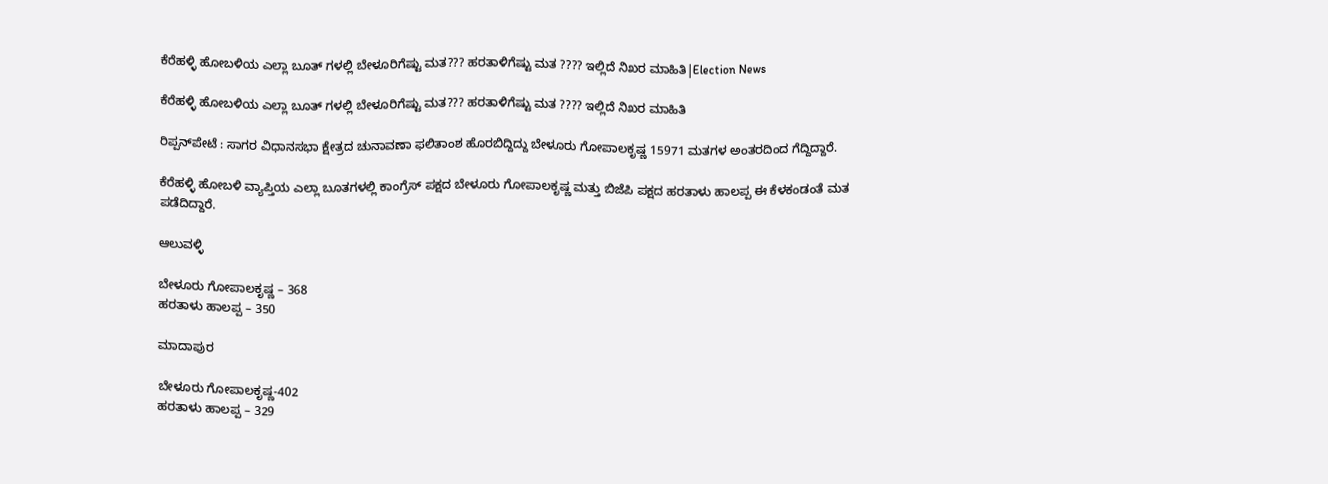ಕೆರೆಹಳ್ಳಿ ಹೋಬಳಿಯ ಎಲ್ಲಾ ಬೂತ್ ಗಳಲ್ಲಿ ಬೇಳೂರಿಗೆಷ್ಟು ಮತ??? ಹರತಾಳಿಗೆಷ್ಟು ಮತ ???? ಇಲ್ಲಿದೆ ನಿಖರ ಮಾಹಿತಿ|Election News

ಕೆರೆಹಳ್ಳಿ ಹೋಬಳಿಯ ಎಲ್ಲಾ ಬೂತ್ ಗಳಲ್ಲಿ ಬೇಳೂರಿಗೆಷ್ಟು ಮತ??? ಹರತಾಳಿಗೆಷ್ಟು ಮತ ???? ಇಲ್ಲಿದೆ ನಿಖರ ಮಾಹಿತಿ

ರಿಪ್ಪನ್‌ಪೇಟೆ : ಸಾಗರ ವಿಧಾನಸಭಾ ಕ್ಷೇತ್ರದ ಚುನಾವಣಾ ಫಲಿತಾಂಶ ಹೊರಬಿದ್ದಿದ್ದು ಬೇಳೂರು ಗೋಪಾಲಕೃಷ್ಣ 15971 ಮತಗಳ ಅಂತರದಿಂದ ಗೆದ್ದಿದ್ದಾರೆ.

ಕೆರೆಹಳ್ಳಿ ಹೋಬಳಿ ವ್ಯಾಪ್ತಿಯ ಎಲ್ಲಾ ಬೂತಗಳಲ್ಲಿ ಕಾಂಗ್ರೆಸ್ ಪಕ್ಷದ ಬೇಳೂರು ಗೋಪಾಲಕೃಷ್ಣ ಮತ್ತು ಬಿಜೆಪಿ ಪಕ್ಷದ ಹರತಾಳು ಹಾಲಪ್ಪ ಈ ಕೆಳಕಂಡಂತೆ ಮತ ಪಡೆದಿದ್ದಾರೆ.

ಆಲುವಳ್ಳಿ

ಬೇಳೂರು ಗೋಪಾಲಕೃಷ್ಣ – 368
ಹರತಾಳು ಹಾಲಪ್ಪ – 350

ಮಾದಾಪುರ

ಬೇಳೂರು ಗೋಪಾಲಕೃಷ್ಣ-402
ಹರತಾಳು ಹಾಲಪ್ಪ – 329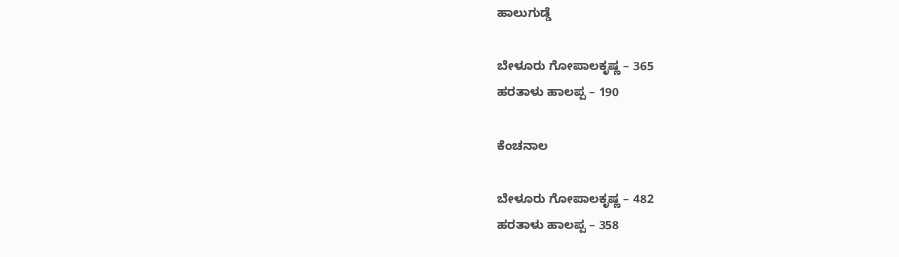ಹಾಲುಗುಡ್ಡೆ

ಬೇಳೂರು ಗೋಪಾಲಕೃಷ್ಣ – 365
ಹರತಾಳು ಹಾಲಪ್ಪ – 190

ಕೆಂಚನಾಲ

ಬೇಳೂರು ಗೋಪಾಲಕೃಷ್ಣ – 482
ಹರತಾಳು ಹಾಲಪ್ಪ – 358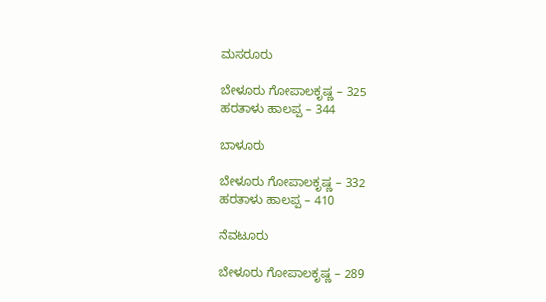ಮಸರೂರು

ಬೇಳೂರು ಗೋಪಾಲಕೃಷ್ಣ – 325
ಹರತಾಳು ಹಾಲಪ್ಪ – 344

ಬಾಳೂರು

ಬೇಳೂರು ಗೋಪಾಲಕೃಷ್ಣ – 332
ಹರತಾಳು ಹಾಲಪ್ಪ – 410

ನೆವಟೂರು

ಬೇಳೂರು ಗೋಪಾಲಕೃಷ್ಣ – 289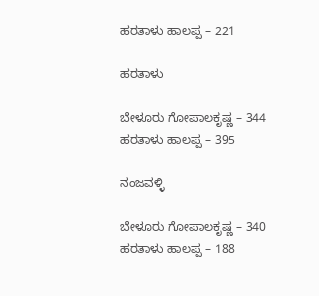ಹರತಾಳು ಹಾಲಪ್ಪ – 221

ಹರತಾಳು

ಬೇಳೂರು ಗೋಪಾಲಕೃಷ್ಣ – 344
ಹರತಾಳು ಹಾಲಪ್ಪ – 395

ನಂಜವಳ್ಳಿ

ಬೇಳೂರು ಗೋಪಾಲಕೃಷ್ಣ – 340
ಹರತಾಳು ಹಾಲಪ್ಪ – 188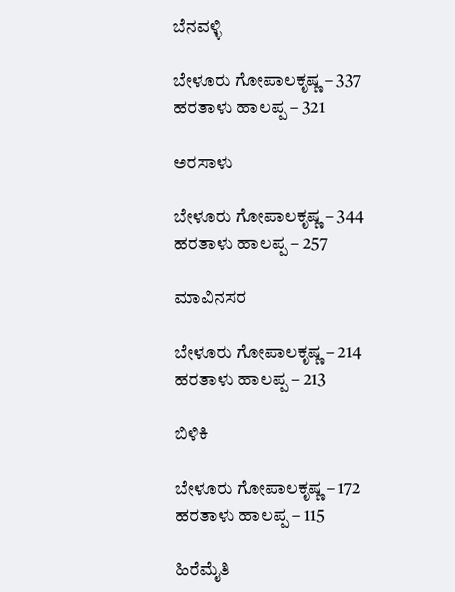ಬೆನವಳ್ಳಿ

ಬೇಳೂರು ಗೋಪಾಲಕೃಷ್ಣ – 337
ಹರತಾಳು ಹಾಲಪ್ಪ – 321

ಅರಸಾಳು

ಬೇಳೂರು ಗೋಪಾಲಕೃಷ್ಣ – 344
ಹರತಾಳು ಹಾಲಪ್ಪ – 257

ಮಾವಿನಸರ

ಬೇಳೂರು ಗೋಪಾಲಕೃಷ್ಣ – 214
ಹರತಾಳು ಹಾಲಪ್ಪ – 213

ಬಿಳಿಕಿ

ಬೇಳೂರು ಗೋಪಾಲಕೃಷ್ಣ – 172
ಹರತಾಳು ಹಾಲಪ್ಪ – 115

ಹಿರೆಮೈತಿ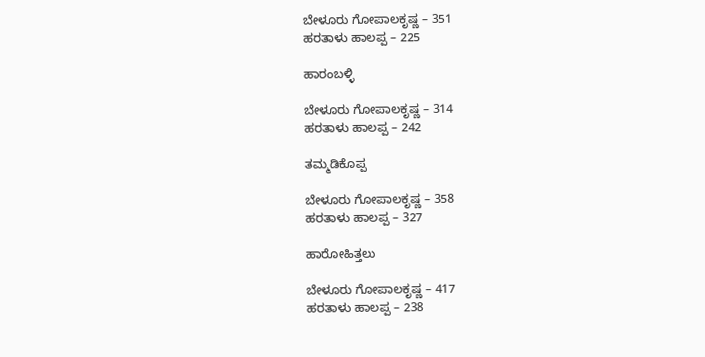ಬೇಳೂರು ಗೋಪಾಲಕೃಷ್ಣ – 351
ಹರತಾಳು ಹಾಲಪ್ಪ – 225

ಹಾರಂಬಳ್ಳಿ

ಬೇಳೂರು ಗೋಪಾಲಕೃಷ್ಣ – 314
ಹರತಾಳು ಹಾಲಪ್ಪ – 242

ತಮ್ಮಡಿಕೊಪ್ಪ

ಬೇಳೂರು ಗೋಪಾಲಕೃಷ್ಣ – 358
ಹರತಾಳು ಹಾಲಪ್ಪ – 327

ಹಾರೋಹಿತ್ತಲು

ಬೇಳೂರು ಗೋಪಾಲಕೃಷ್ಣ – 417
ಹರತಾಳು ಹಾಲಪ್ಪ – 238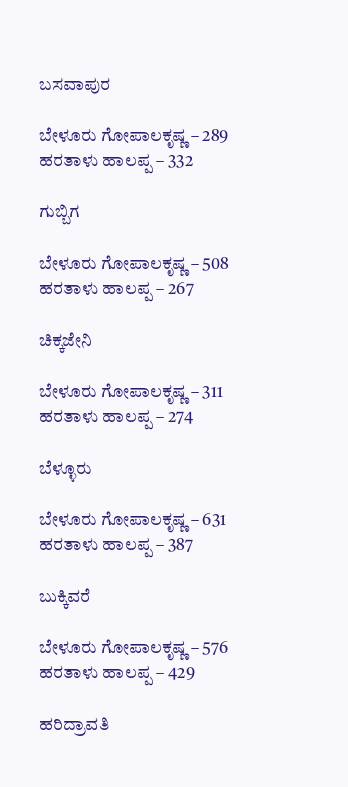ಬಸವಾಪುರ

ಬೇಳೂರು ಗೋಪಾಲಕೃಷ್ಣ – 289
ಹರತಾಳು ಹಾಲಪ್ಪ – 332

ಗುಬ್ಬಿಗ

ಬೇಳೂರು ಗೋಪಾಲಕೃಷ್ಣ – 508
ಹರತಾಳು ಹಾಲಪ್ಪ – 267

ಚಿಕ್ಕಜೇನಿ

ಬೇಳೂರು ಗೋಪಾಲಕೃಷ್ಣ – 311
ಹರತಾಳು ಹಾಲಪ್ಪ – 274

ಬೆಳ್ಳೂರು

ಬೇಳೂರು ಗೋಪಾಲಕೃಷ್ಣ – 631
ಹರತಾಳು ಹಾಲಪ್ಪ – 387

ಬುಕ್ಕಿವರೆ

ಬೇಳೂರು ಗೋಪಾಲಕೃಷ್ಣ – 576
ಹರತಾಳು ಹಾಲಪ್ಪ – 429

ಹರಿದ್ರಾವತಿ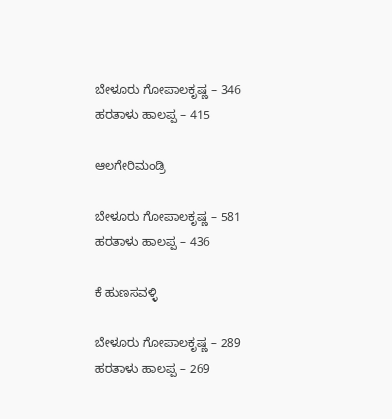ಬೇಳೂರು ಗೋಪಾಲಕೃಷ್ಣ – 346
ಹರತಾಳು ಹಾಲಪ್ಪ – 415

ಆಲಗೇರಿಮಂಡ್ರಿ

ಬೇಳೂರು ಗೋಪಾಲಕೃಷ್ಣ – 581
ಹರತಾಳು ಹಾಲಪ್ಪ – 436

ಕೆ ಹುಣಸವಳ್ಳಿ

ಬೇಳೂರು ಗೋಪಾಲಕೃಷ್ಣ – 289
ಹರತಾಳು ಹಾಲಪ್ಪ – 269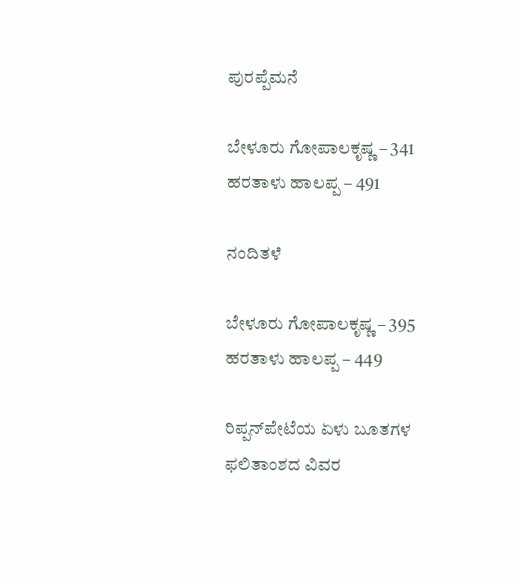ಪುರಪ್ಪೆಮನೆ

ಬೇಳೂರು ಗೋಪಾಲಕೃಷ್ಣ – 341
ಹರತಾಳು ಹಾಲಪ್ಪ – 491

ನಂದಿತಳೆ

ಬೇಳೂರು ಗೋಪಾಲಕೃಷ್ಣ – 395
ಹರತಾಳು ಹಾಲಪ್ಪ – 449

ರಿಪ್ಪನ್‌ಪೇಟೆಯ ಏಳು ಬೂತಗಳ ಫಲಿತಾಂಶದ ವಿವರ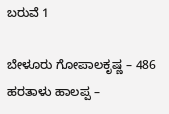ಬರುವೆ 1

ಬೇಳೂರು ಗೋಪಾಲಕೃಷ್ಣ – 486
ಹರತಾಳು ಹಾಲಪ್ಪ –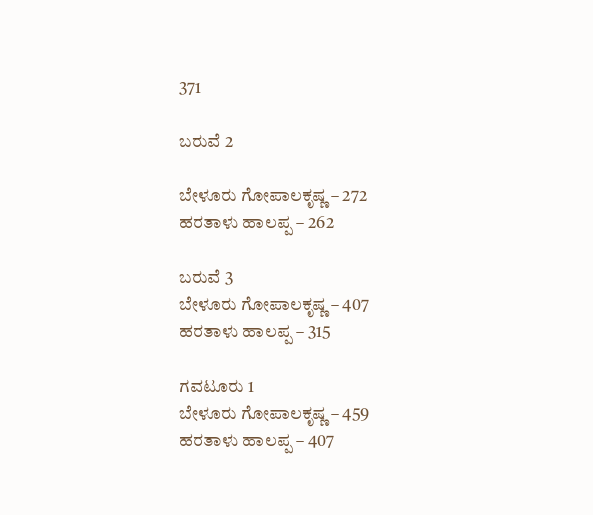371

ಬರುವೆ 2

ಬೇಳೂರು ಗೋಪಾಲಕೃಷ್ಣ – 272
ಹರತಾಳು ಹಾಲಪ್ಪ – 262

ಬರುವೆ 3
ಬೇಳೂರು ಗೋಪಾಲಕೃಷ್ಣ – 407
ಹರತಾಳು ಹಾಲಪ್ಪ – 315

ಗವಟೂರು 1
ಬೇಳೂರು ಗೋಪಾಲಕೃಷ್ಣ – 459
ಹರತಾಳು ಹಾಲಪ್ಪ – 407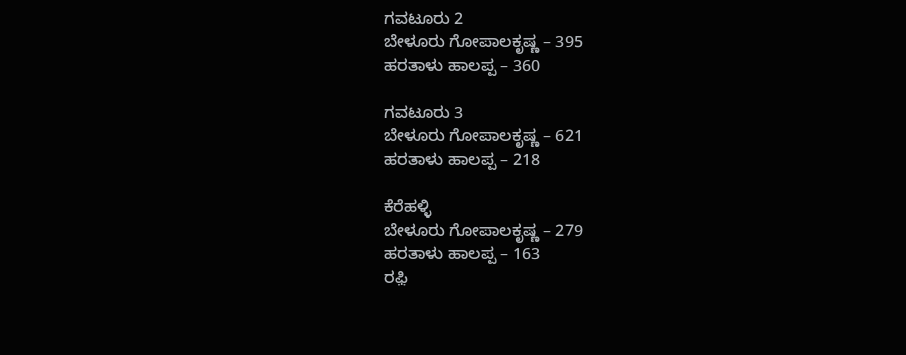ಗವಟೂರು 2
ಬೇಳೂರು ಗೋಪಾಲಕೃಷ್ಣ – 395
ಹರತಾಳು ಹಾಲಪ್ಪ – 360

ಗವಟೂರು 3
ಬೇಳೂರು ಗೋಪಾಲಕೃಷ್ಣ – 621
ಹರತಾಳು ಹಾಲಪ್ಪ – 218

ಕೆರೆಹಳ್ಳಿ
ಬೇಳೂರು ಗೋಪಾಲಕೃಷ್ಣ – 279
ಹರತಾಳು ಹಾಲಪ್ಪ – 163
ರಫ಼ಿ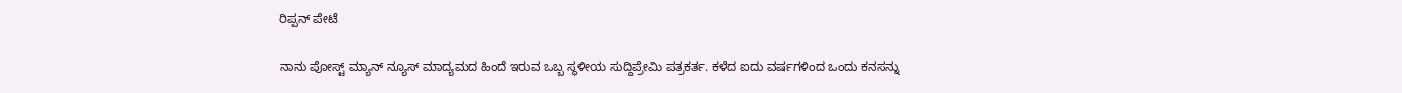ರಿಪ್ಪನ್ ಪೇಟೆ

ನಾನು ಪೋಸ್ಟ್ ಮ್ಯಾನ್ ನ್ಯೂಸ್ ಮಾದ್ಯಮದ ಹಿಂದೆ ಇರುವ ಒಬ್ಬ ಸ್ಥಳೀಯ ಸುದ್ದಿಪ್ರೇಮಿ ಪತ್ರಕರ್ತ. ಕಳೆದ ಐದು ವರ್ಷಗಳಿಂದ ಒಂದು ಕನಸನ್ನು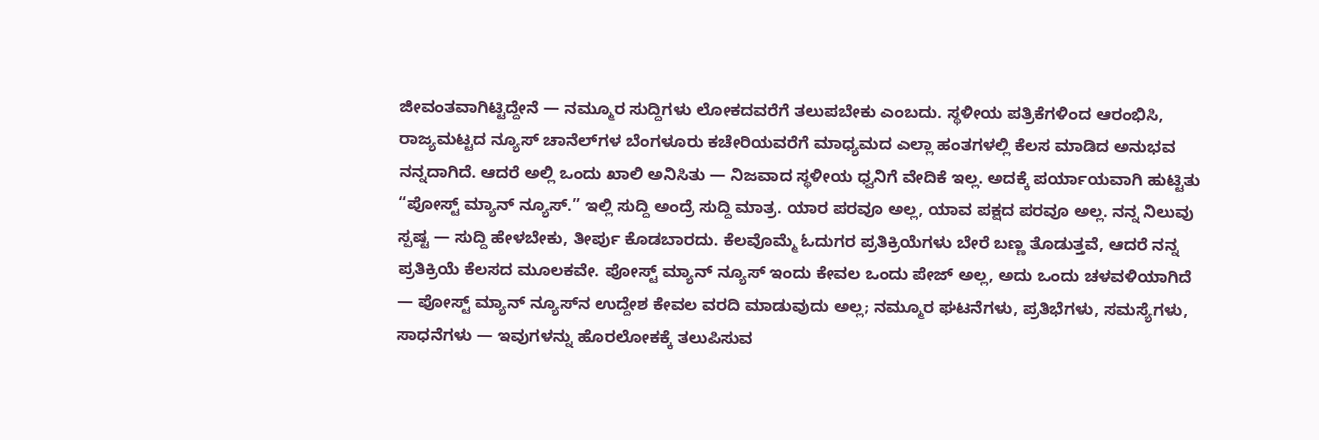ಜೀವಂತವಾಗಿಟ್ಟಿದ್ದೇನೆ — ನಮ್ಮೂರ ಸುದ್ದಿಗಳು ಲೋಕದವರೆಗೆ ತಲುಪಬೇಕು ಎಂಬದು. ಸ್ಥಳೀಯ ಪತ್ರಿಕೆಗಳಿಂದ ಆರಂಭಿಸಿ, ರಾಜ್ಯಮಟ್ಟದ ನ್ಯೂಸ್ ಚಾನೆಲ್‌ಗಳ ಬೆಂಗಳೂರು ಕಚೇರಿಯವರೆಗೆ ಮಾಧ್ಯಮದ ಎಲ್ಲಾ ಹಂತಗಳಲ್ಲಿ ಕೆಲಸ ಮಾಡಿದ ಅನುಭವ ನನ್ನದಾಗಿದೆ. ಆದರೆ ಅಲ್ಲಿ ಒಂದು ಖಾಲಿ ಅನಿಸಿತು — ನಿಜವಾದ ಸ್ಥಳೀಯ ಧ್ವನಿಗೆ ವೇದಿಕೆ ಇಲ್ಲ. ಅದಕ್ಕೆ ಪರ್ಯಾಯವಾಗಿ ಹುಟ್ಟಿತು “ಪೋಸ್ಟ್ ಮ್ಯಾನ್ ನ್ಯೂಸ್.” ಇಲ್ಲಿ ಸುದ್ದಿ ಅಂದ್ರೆ ಸುದ್ದಿ ಮಾತ್ರ. ಯಾರ ಪರವೂ ಅಲ್ಲ, ಯಾವ ಪಕ್ಷದ ಪರವೂ ಅಲ್ಲ. ನನ್ನ ನಿಲುವು ಸ್ಪಷ್ಟ — ಸುದ್ದಿ ಹೇಳಬೇಕು, ತೀರ್ಪು ಕೊಡಬಾರದು. ಕೆಲವೊಮ್ಮೆ ಓದುಗರ ಪ್ರತಿಕ್ರಿಯೆಗಳು ಬೇರೆ ಬಣ್ಣ ತೊಡುತ್ತವೆ, ಆದರೆ ನನ್ನ ಪ್ರತಿಕ್ರಿಯೆ ಕೆಲಸದ ಮೂಲಕವೇ. ಪೋಸ್ಟ್ ಮ್ಯಾನ್ ನ್ಯೂಸ್ ಇಂದು ಕೇವಲ ಒಂದು ಪೇಜ್ ಅಲ್ಲ, ಅದು ಒಂದು ಚಳವಳಿಯಾಗಿದೆ — ಪೋಸ್ಟ್ ಮ್ಯಾನ್ ನ್ಯೂಸ್‌ನ ಉದ್ದೇಶ ಕೇವಲ ವರದಿ ಮಾಡುವುದು ಅಲ್ಲ; ನಮ್ಮೂರ ಘಟನೆಗಳು, ಪ್ರತಿಭೆಗಳು, ಸಮಸ್ಯೆಗಳು, ಸಾಧನೆಗಳು — ಇವುಗಳನ್ನು ಹೊರಲೋಕಕ್ಕೆ ತಲುಪಿಸುವ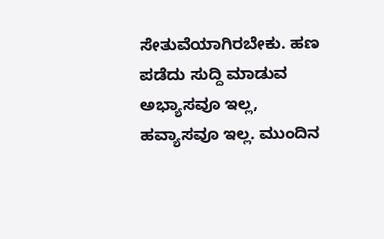ಸೇತುವೆಯಾಗಿರಬೇಕು. ಹಣ ಪಡೆದು ಸುದ್ದಿ ಮಾಡುವ ಅಭ್ಯಾಸವೂ ಇಲ್ಲ, ಹವ್ಯಾಸವೂ ಇಲ್ಲ. ಮುಂದಿನ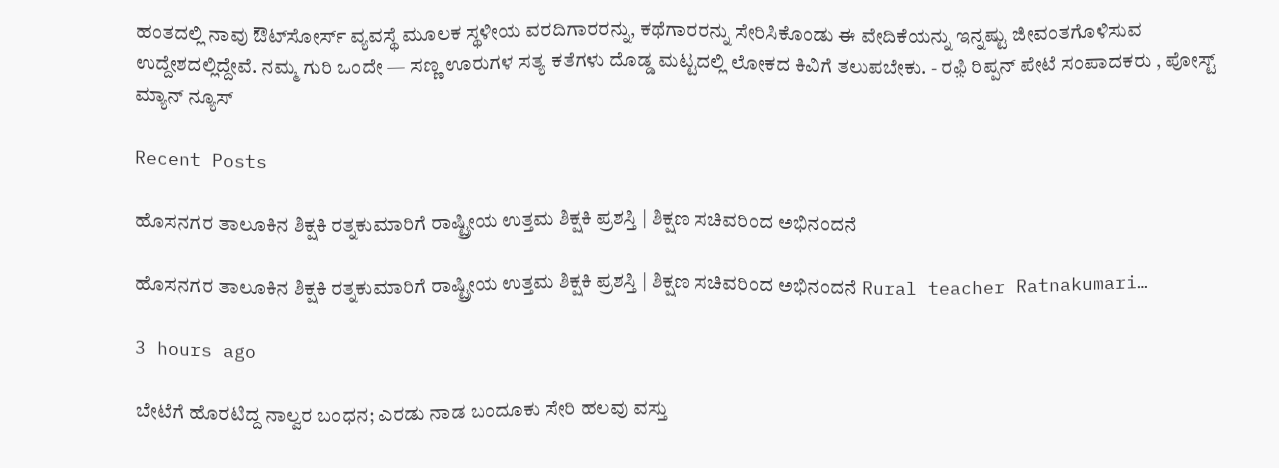ಹಂತದಲ್ಲಿ ನಾವು ಔಟ್‌ಸೋರ್ಸ್ ವ್ಯವಸ್ಥೆ ಮೂಲಕ ಸ್ಥಳೀಯ ವರದಿಗಾರರನ್ನು, ಕಥೆಗಾರರನ್ನು ಸೇರಿಸಿಕೊಂಡು ಈ ವೇದಿಕೆಯನ್ನು ಇನ್ನಷ್ಟು ಜೀವಂತಗೊಳಿಸುವ ಉದ್ದೇಶದಲ್ಲಿದ್ದೇವೆ. ನಮ್ಮ ಗುರಿ ಒಂದೇ — ಸಣ್ಣ ಊರುಗಳ ಸತ್ಯ ಕತೆಗಳು ದೊಡ್ಡ ಮಟ್ಟದಲ್ಲಿ ಲೋಕದ ಕಿವಿಗೆ ತಲುಪಬೇಕು. - ರಫ಼ಿ ರಿಪ್ಪನ್ ಪೇಟೆ ಸಂಪಾದಕರು , ಪೋಸ್ಟ್ ಮ್ಯಾನ್ ನ್ಯೂಸ್

Recent Posts

ಹೊಸನಗರ ತಾಲೂಕಿನ ಶಿಕ್ಷಕಿ ರತ್ನಕುಮಾರಿಗೆ ರಾಷ್ಟ್ರೀಯ ಉತ್ತಮ ಶಿಕ್ಷಕಿ ಪ್ರಶಸ್ತಿ | ಶಿಕ್ಷಣ ಸಚಿವರಿಂದ ಅಭಿನಂದನೆ

ಹೊಸನಗರ ತಾಲೂಕಿನ ಶಿಕ್ಷಕಿ ರತ್ನಕುಮಾರಿಗೆ ರಾಷ್ಟ್ರೀಯ ಉತ್ತಮ ಶಿಕ್ಷಕಿ ಪ್ರಶಸ್ತಿ | ಶಿಕ್ಷಣ ಸಚಿವರಿಂದ ಅಭಿನಂದನೆ Rural teacher Ratnakumari…

3 hours ago

ಬೇಟೆಗೆ ಹೊರಟಿದ್ದ ನಾಲ್ವರ ಬಂಧನ; ಎರಡು ನಾಡ ಬಂದೂಕು ಸೇರಿ ಹಲವು ವಸ್ತು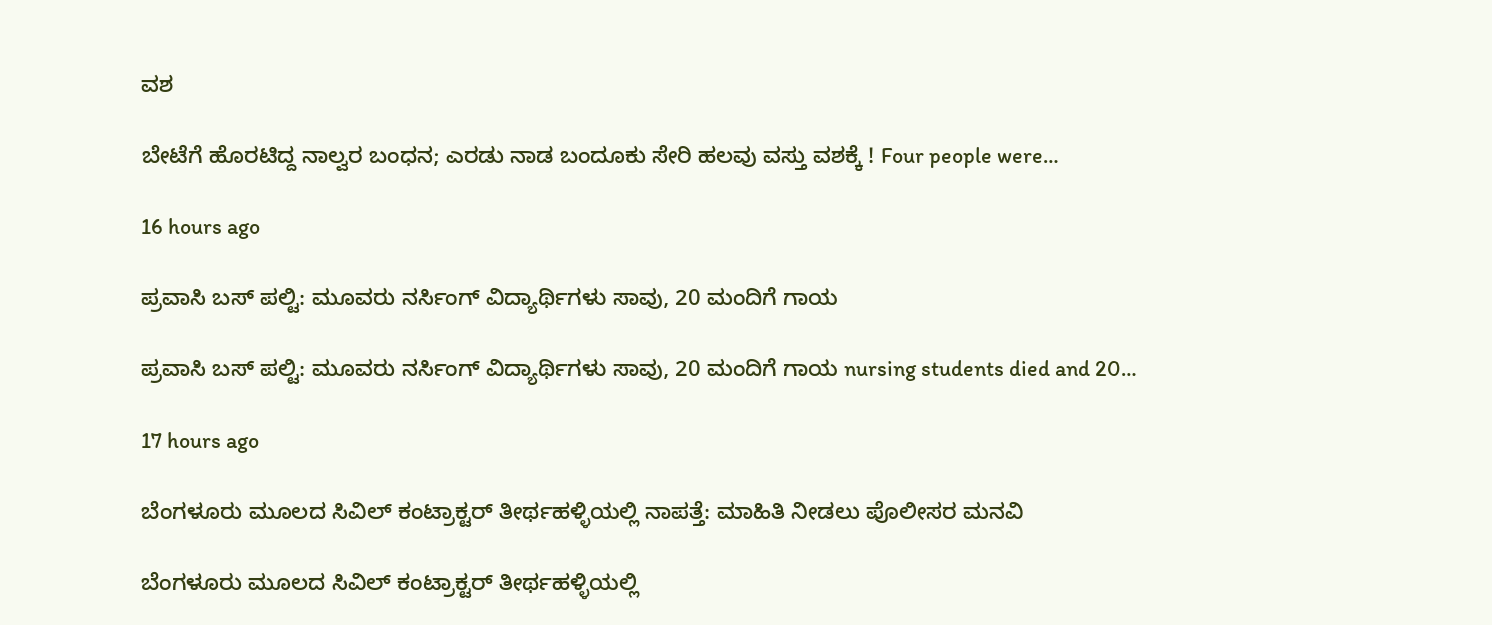ವಶ

ಬೇಟೆಗೆ ಹೊರಟಿದ್ದ ನಾಲ್ವರ ಬಂಧನ; ಎರಡು ನಾಡ ಬಂದೂಕು ಸೇರಿ ಹಲವು ವಸ್ತು ವಶಕ್ಕೆ ! Four people were…

16 hours ago

ಪ್ರವಾಸಿ ಬಸ್ ಪಲ್ಟಿ: ಮೂವರು ನರ್ಸಿಂಗ್ ವಿದ್ಯಾರ್ಥಿಗಳು ಸಾವು, 20 ಮಂದಿಗೆ ಗಾಯ

ಪ್ರವಾಸಿ ಬಸ್ ಪಲ್ಟಿ: ಮೂವರು ನರ್ಸಿಂಗ್ ವಿದ್ಯಾರ್ಥಿಗಳು ಸಾವು, 20 ಮಂದಿಗೆ ಗಾಯ nursing students died and 20…

17 hours ago

ಬೆಂಗಳೂರು ಮೂಲದ ಸಿವಿಲ್ ಕಂಟ್ರಾಕ್ಟರ್ ತೀರ್ಥಹಳ್ಳಿಯಲ್ಲಿ ನಾಪತ್ತೆ: ಮಾಹಿತಿ ನೀಡಲು ಪೊಲೀಸರ ಮನವಿ

ಬೆಂಗಳೂರು ಮೂಲದ ಸಿವಿಲ್ ಕಂಟ್ರಾಕ್ಟರ್ ತೀರ್ಥಹಳ್ಳಿಯಲ್ಲಿ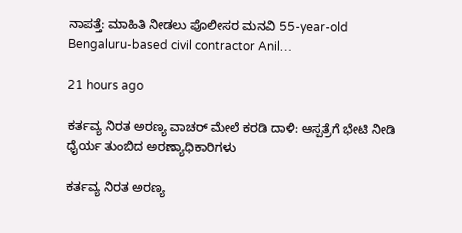ನಾಪತ್ತೆ: ಮಾಹಿತಿ ನೀಡಲು ಪೊಲೀಸರ ಮನವಿ 55-year-old Bengaluru-based civil contractor Anil…

21 hours ago

ಕರ್ತವ್ಯ ನಿರತ ಅರಣ್ಯ ವಾಚರ್ ಮೇಲೆ ಕರಡಿ ದಾಳಿ: ಆಸ್ಪತ್ರೆಗೆ ಭೇಟಿ ನೀಡಿ ಧೈರ್ಯ ತುಂಬಿದ ಅರಣ್ಯಾಧಿಕಾರಿಗಳು

ಕರ್ತವ್ಯ ನಿರತ ಅರಣ್ಯ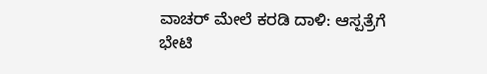ವಾಚರ್ ಮೇಲೆ ಕರಡಿ ದಾಳಿ: ಆಸ್ಪತ್ರೆಗೆ ಭೇಟಿ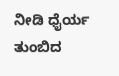ನೀಡಿ ಧೈರ್ಯ ತುಂಬಿದ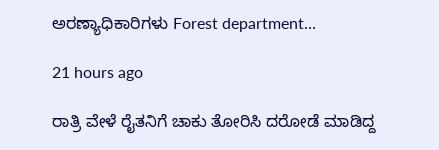ಅರಣ್ಯಾಧಿಕಾರಿಗಳು Forest department…

21 hours ago

ರಾತ್ರಿ ವೇಳೆ ರೈತನಿಗೆ ಚಾಕು ತೋರಿಸಿ ದರೋಡೆ ಮಾಡಿದ್ದ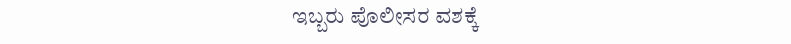ಇಬ್ಬರು ಪೊಲೀಸರ ವಶಕ್ಕೆ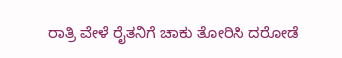ರಾತ್ರಿ ವೇಳೆ ರೈತನಿಗೆ ಚಾಕು ತೋರಿಸಿ ದರೋಡೆ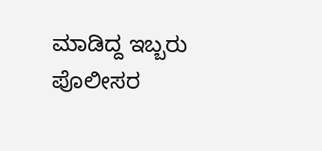ಮಾಡಿದ್ದ ಇಬ್ಬರು ಪೊಲೀಸರ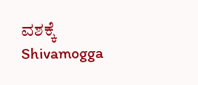ವಶಕ್ಕೆ Shivamogga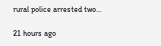rural police arrested two…

21 hours ago